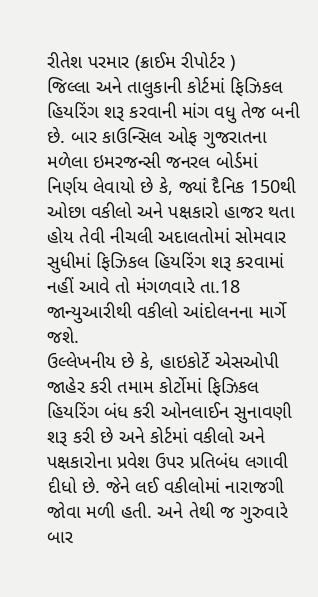રીતેશ પરમાર (ક્રાઈમ રીપોર્ટર )
જિલ્લા અને તાલુકાની કોર્ટમાં ફિઝિકલ હિયરિંગ શરૂ કરવાની માંગ વધુ તેજ બની છે. બાર કાઉન્સિલ ઓફ ગુજરાતના મળેલા ઇમરજન્સી જનરલ બોર્ડમાં નિર્ણય લેવાયો છે કે, જ્યાં દૈનિક 150થી ઓછા વકીલો અને પક્ષકારો હાજર થતા હોય તેવી નીચલી અદાલતોમાં સોમવાર સુધીમાં ફિઝિકલ હિયરિંગ શરૂ કરવામાં નહીં આવે તો મંગળવારે તા.18 જાન્યુઆરીથી વકીલો આંદોલનના માર્ગે જશે.
ઉલ્લેખનીય છે કે, હાઇકોર્ટે એસઓપી જાહેર કરી તમામ કોર્ટોમાં ફિઝિકલ હિયરિંગ બંધ કરી ઓનલાઈન સુનાવણી શરૂ કરી છે અને કોર્ટમાં વકીલો અને પક્ષકારોના પ્રવેશ ઉપર પ્રતિબંધ લગાવી દીધો છે. જેને લઈ વકીલોમાં નારાજગી જોવા મળી હતી. અને તેથી જ ગુરુવારે બાર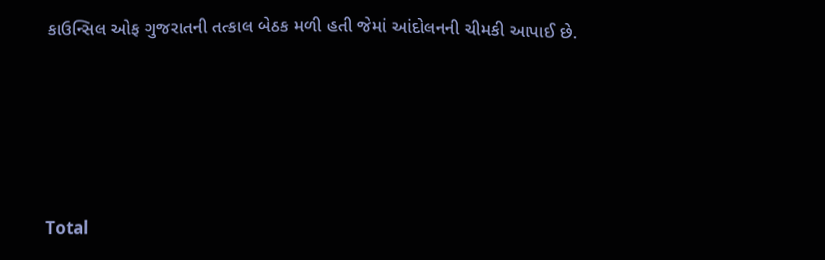કાઉન્સિલ ઓફ ગુજરાતની તત્કાલ બેઠક મળી હતી જેમાં આંદોલનની ચીમકી આપાઈ છે.





Total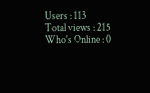Users : 113
Total views : 215
Who's Online : 0